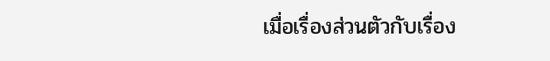เมื่อเรื่องส่วนตัวกับเรื่อง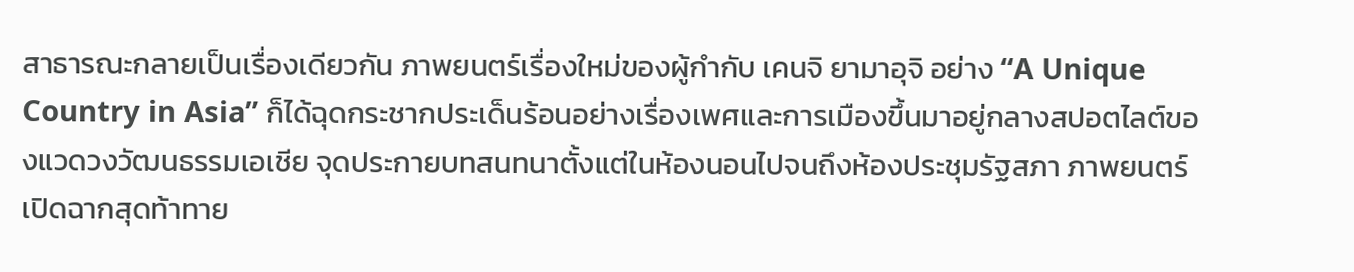สาธารณะกลายเป็นเรื่องเดียวกัน ภาพยนตร์เรื่องใหม่ของผู้กำกับ เคนจิ ยามาอุจิ อย่าง “A Unique Country in Asia” ก็ได้ฉุดกระชากประเด็นร้อนอย่างเรื่องเพศและการเมืองขึ้นมาอยู่กลางสปอตไลต์ของแวดวงวัฒนธรรมเอเชีย จุดประกายบทสนทนาตั้งแต่ในห้องนอนไปจนถึงห้องประชุมรัฐสภา ภาพยนตร์เปิดฉากสุดท้าทาย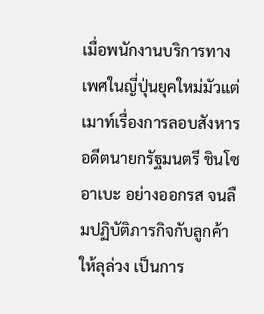เมื่อพนักงานบริการทางเพศในญี่ปุ่นยุคใหม่มัวแต่เมาท์เรื่องการลอบสังหารอดีตนายกรัฐมนตรี ชินโซ อาเบะ อย่างออกรส จนลืมปฏิบัติภารกิจกับลูกค้าให้ลุล่วง เป็นการ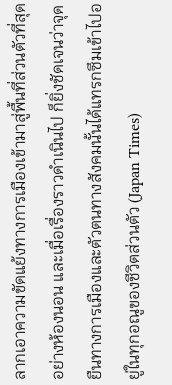ลากเอาความขัดแย้งทางการเมืองเข้ามาสู่พื้นที่ส่วนตัวที่สุดอย่างห้องนอน และเมื่อเรื่องราวดำเนินไป ก็ยิ่งชัดเจนว่าจุดยืนทางการเมืองและตัวตนทางสังคมนั้นได้แทรกซึมเข้าไปอยู่ในทุกอณูของชีวิตส่วนตัว (Japan Times)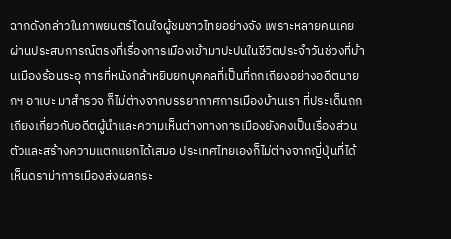ฉากดังกล่าวในภาพยนตร์โดนใจผู้ชมชาวไทยอย่างจัง เพราะหลายคนเคยผ่านประสบการณ์ตรงที่เรื่องการเมืองเข้ามาปะปนในชีวิตประจำวันช่วงที่บ้านเมืองร้อนระอุ การที่หนังกล้าหยิบยกบุคคลที่เป็นที่ถกเถียงอย่างอดีตนายกฯ อาเบะ มาสำรวจ ก็ไม่ต่างจากบรรยากาศการเมืองบ้านเรา ที่ประเด็นถกเถียงเกี่ยวกับอดีตผู้นำและความเห็นต่างทางการเมืองยังคงเป็นเรื่องส่วนตัวและสร้างความแตกแยกได้เสมอ ประเทศไทยเองก็ไม่ต่างจากญี่ปุ่นที่ได้เห็นดราม่าการเมืองส่งผลกระ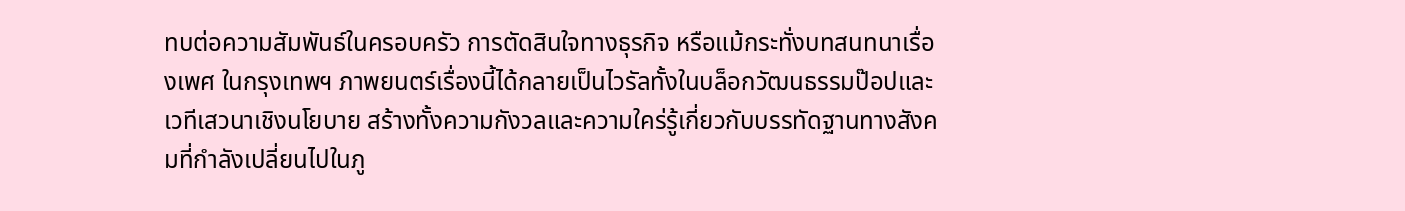ทบต่อความสัมพันธ์ในครอบครัว การตัดสินใจทางธุรกิจ หรือแม้กระทั่งบทสนทนาเรื่องเพศ ในกรุงเทพฯ ภาพยนตร์เรื่องนี้ได้กลายเป็นไวรัลทั้งในบล็อกวัฒนธรรมป๊อปและเวทีเสวนาเชิงนโยบาย สร้างทั้งความกังวลและความใคร่รู้เกี่ยวกับบรรทัดฐานทางสังคมที่กำลังเปลี่ยนไปในภู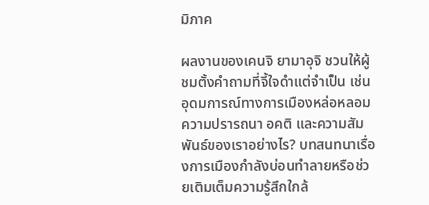มิภาค

ผลงานของเคนจิ ยามาอุจิ ชวนให้ผู้ชมตั้งคำถามที่จี้ใจดำแต่จำเป็น เช่น อุดมการณ์ทางการเมืองหล่อหลอมความปรารถนา อคติ และความสัมพันธ์ของเราอย่างไร? บทสนทนาเรื่องการเมืองกำลังบ่อนทำลายหรือช่วยเติมเต็มความรู้สึกใกล้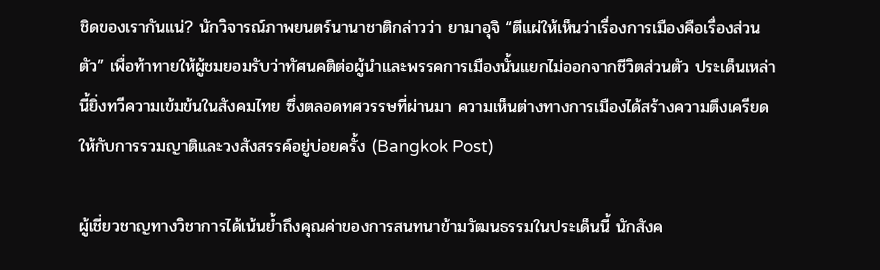ชิดของเรากันแน่? นักวิจารณ์ภาพยนตร์นานาชาติกล่าวว่า ยามาอุจิ “ตีแผ่ให้เห็นว่าเรื่องการเมืองคือเรื่องส่วนตัว” เพื่อท้าทายให้ผู้ชมยอมรับว่าทัศนคติต่อผู้นำและพรรคการเมืองนั้นแยกไม่ออกจากชีวิตส่วนตัว ประเด็นเหล่านี้ยิ่งทวีความเข้มข้นในสังคมไทย ซึ่งตลอดทศวรรษที่ผ่านมา ความเห็นต่างทางการเมืองได้สร้างความตึงเครียดให้กับการรวมญาติและวงสังสรรค์อยู่บ่อยครั้ง (Bangkok Post)

ผู้เชี่ยวชาญทางวิชาการได้เน้นย้ำถึงคุณค่าของการสนทนาข้ามวัฒนธรรมในประเด็นนี้ นักสังค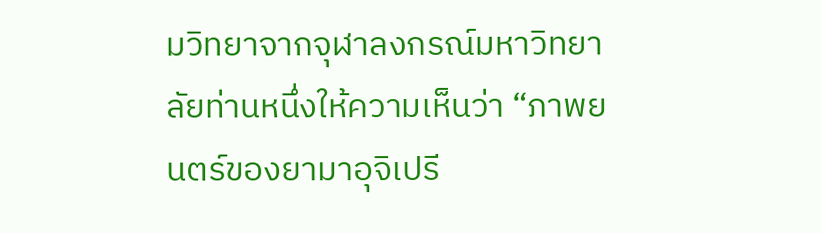มวิทยาจากจุฬาลงกรณ์มหาวิทยาลัยท่านหนึ่งให้ความเห็นว่า “ภาพยนตร์ของยามาอุจิเปรี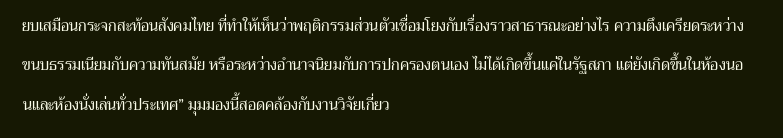ยบเสมือนกระจกสะท้อนสังคมไทย ที่ทำให้เห็นว่าพฤติกรรมส่วนตัวเชื่อมโยงกับเรื่องราวสาธารณะอย่างไร ความตึงเครียดระหว่างขนบธรรมเนียมกับความทันสมัย หรือระหว่างอำนาจนิยมกับการปกครองตนเอง ไม่ได้เกิดขึ้นแค่ในรัฐสภา แต่ยังเกิดขึ้นในห้องนอนและห้องนั่งเล่นทั่วประเทศ” มุมมองนี้สอดคล้องกับงานวิจัยเกี่ยว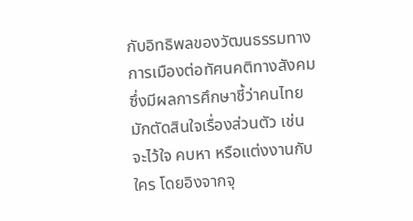กับอิทธิพลของวัฒนธรรมทางการเมืองต่อทัศนคติทางสังคม ซึ่งมีผลการศึกษาชี้ว่าคนไทยมักตัดสินใจเรื่องส่วนตัว เช่น จะไว้ใจ คบหา หรือแต่งงานกับใคร โดยอิงจากจุ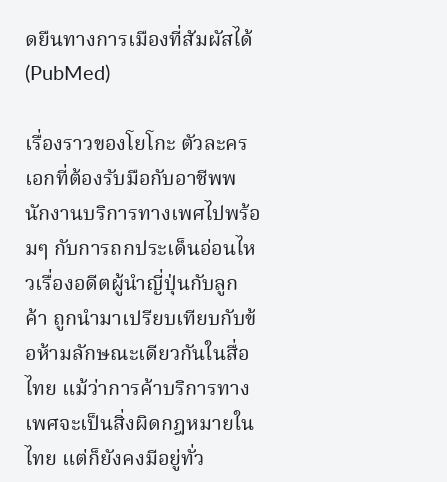ดยืนทางการเมืองที่สัมผัสได้ (PubMed)

เรื่องราวของโยโกะ ตัวละครเอกที่ต้องรับมือกับอาชีพพนักงานบริการทางเพศไปพร้อมๆ กับการถกประเด็นอ่อนไหวเรื่องอดีตผู้นำญี่ปุ่นกับลูกค้า ถูกนำมาเปรียบเทียบกับข้อห้ามลักษณะเดียวกันในสื่อไทย แม้ว่าการค้าบริการทางเพศจะเป็นสิ่งผิดกฎหมายในไทย แต่ก็ยังคงมีอยู่ทั่ว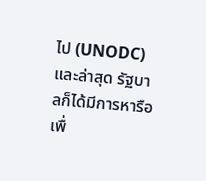ไป (UNODC) และล่าสุด รัฐบาลก็ได้มีการหารือเพื่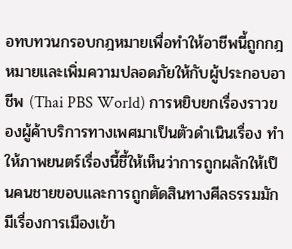อทบทวนกรอบกฎหมายเพื่อทำให้อาชีพนี้ถูกกฎหมายและเพิ่มความปลอดภัยให้กับผู้ประกอบอาชีพ (Thai PBS World) การหยิบยกเรื่องราวของผู้ค้าบริการทางเพศมาเป็นตัวดำเนินเรื่อง ทำให้ภาพยนตร์เรื่องนี้ชี้ให้เห็นว่าการถูกผลักให้เป็นคนชายขอบและการถูกตัดสินทางศีลธรรมมักมีเรื่องการเมืองเข้า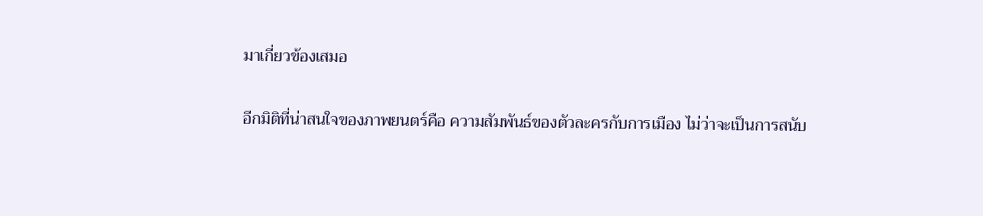มาเกี่ยวข้องเสมอ

อีกมิติที่น่าสนใจของภาพยนตร์คือ ความสัมพันธ์ของตัวละครกับการเมือง ไม่ว่าจะเป็นการสนับ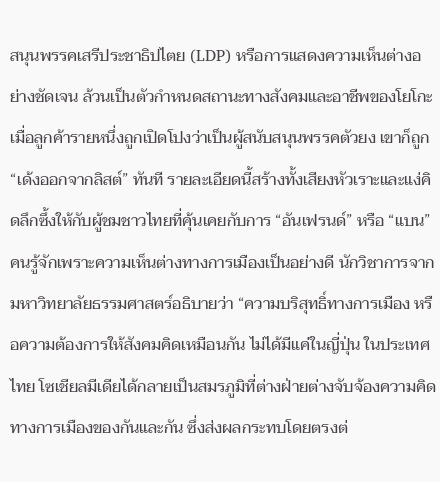สนุนพรรคเสรีประชาธิปไตย (LDP) หรือการแสดงความเห็นต่างอย่างชัดเจน ล้วนเป็นตัวกำหนดสถานะทางสังคมและอาชีพของโยโกะ เมื่อลูกค้ารายหนึ่งถูกเปิดโปงว่าเป็นผู้สนับสนุนพรรคตัวยง เขาก็ถูก “เด้งออกจากลิสต์” ทันที รายละเอียดนี้สร้างทั้งเสียงหัวเราะและแง่คิดลึกซึ้งให้กับผู้ชมชาวไทยที่คุ้นเคยกับการ “อันเฟรนด์” หรือ “แบน” คนรู้จักเพราะความเห็นต่างทางการเมืองเป็นอย่างดี นักวิชาการจากมหาวิทยาลัยธรรมศาสตร์อธิบายว่า “ความบริสุทธิ์ทางการเมือง หรือความต้องการให้สังคมคิดเหมือนกัน ไม่ได้มีแค่ในญี่ปุ่น ในประเทศไทย โซเชียลมีเดียได้กลายเป็นสมรภูมิที่ต่างฝ่ายต่างจับจ้องความคิดทางการเมืองของกันและกัน ซึ่งส่งผลกระทบโดยตรงต่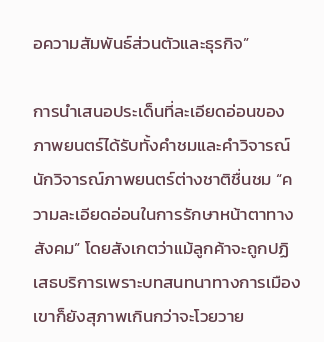อความสัมพันธ์ส่วนตัวและธุรกิจ”

การนำเสนอประเด็นที่ละเอียดอ่อนของภาพยนตร์ได้รับทั้งคำชมและคำวิจารณ์ นักวิจารณ์ภาพยนตร์ต่างชาติชื่นชม “ความละเอียดอ่อนในการรักษาหน้าตาทางสังคม” โดยสังเกตว่าแม้ลูกค้าจะถูกปฏิเสธบริการเพราะบทสนทนาทางการเมือง เขาก็ยังสุภาพเกินกว่าจะโวยวาย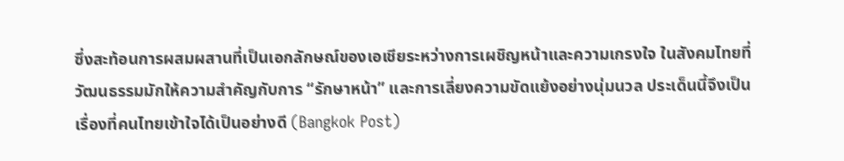ซึ่งสะท้อนการผสมผสานที่เป็นเอกลักษณ์ของเอเชียระหว่างการเผชิญหน้าและความเกรงใจ ในสังคมไทยที่วัฒนธรรมมักให้ความสำคัญกับการ “รักษาหน้า” และการเลี่ยงความขัดแย้งอย่างนุ่มนวล ประเด็นนี้จึงเป็นเรื่องที่คนไทยเข้าใจได้เป็นอย่างดี (Bangkok Post)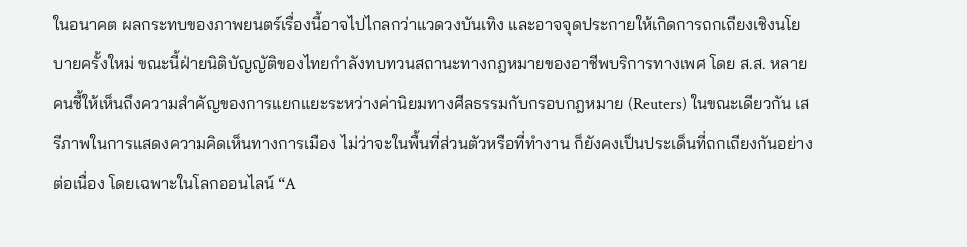ในอนาคต ผลกระทบของภาพยนตร์เรื่องนี้อาจไปไกลกว่าแวดวงบันเทิง และอาจจุดประกายให้เกิดการถกเถียงเชิงนโยบายครั้งใหม่ ขณะนี้ฝ่ายนิติบัญญัติของไทยกำลังทบทวนสถานะทางกฎหมายของอาชีพบริการทางเพศ โดย ส.ส. หลายคนชี้ให้เห็นถึงความสำคัญของการแยกแยะระหว่างค่านิยมทางศีลธรรมกับกรอบกฎหมาย (Reuters) ในขณะเดียวกัน เสรีภาพในการแสดงความคิดเห็นทางการเมือง ไม่ว่าจะในพื้นที่ส่วนตัวหรือที่ทำงาน ก็ยังคงเป็นประเด็นที่ถกเถียงกันอย่างต่อเนื่อง โดยเฉพาะในโลกออนไลน์ “A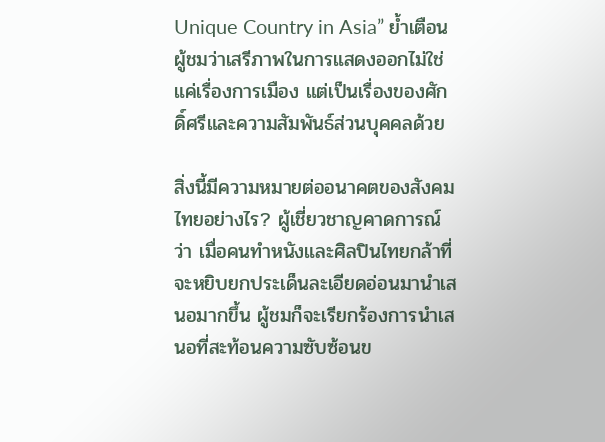Unique Country in Asia” ย้ำเตือนผู้ชมว่าเสรีภาพในการแสดงออกไม่ใช่แค่เรื่องการเมือง แต่เป็นเรื่องของศักดิ์ศรีและความสัมพันธ์ส่วนบุคคลด้วย

สิ่งนี้มีความหมายต่ออนาคตของสังคมไทยอย่างไร? ผู้เชี่ยวชาญคาดการณ์ว่า เมื่อคนทำหนังและศิลปินไทยกล้าที่จะหยิบยกประเด็นละเอียดอ่อนมานำเสนอมากขึ้น ผู้ชมก็จะเรียกร้องการนำเสนอที่สะท้อนความซับซ้อนข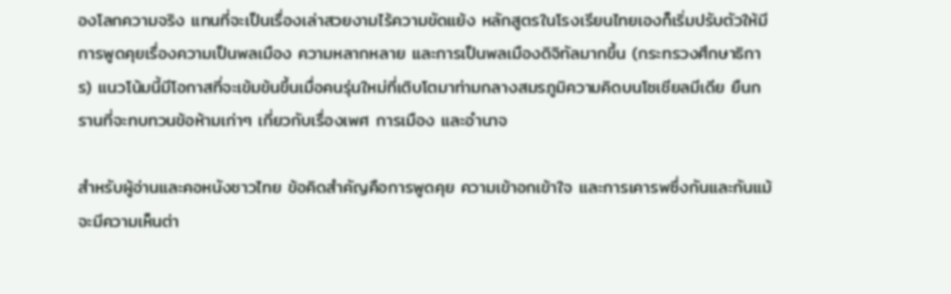องโลกความจริง แทนที่จะเป็นเรื่องเล่าสวยงามไร้ความขัดแย้ง หลักสูตรในโรงเรียนไทยเองก็เริ่มปรับตัวให้มีการพูดคุยเรื่องความเป็นพลเมือง ความหลากหลาย และการเป็นพลเมืองดิจิทัลมากขึ้น (กระทรวงศึกษาธิการ) แนวโน้มนี้มีโอกาสที่จะเข้มข้นขึ้นเมื่อคนรุ่นใหม่ที่เติบโตมาท่ามกลางสมรภูมิความคิดบนโซเชียลมีเดีย ยืนกรานที่จะทบทวนข้อห้ามเก่าๆ เกี่ยวกับเรื่องเพศ การเมือง และอำนาจ

สำหรับผู้อ่านและคอหนังชาวไทย ข้อคิดสำคัญคือการพูดคุย ความเข้าอกเข้าใจ และการเคารพซึ่งกันและกันแม้จะมีความเห็นต่า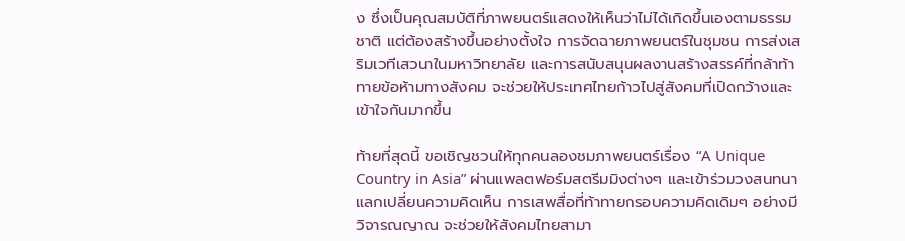ง ซึ่งเป็นคุณสมบัติที่ภาพยนตร์แสดงให้เห็นว่าไม่ได้เกิดขึ้นเองตามธรรมชาติ แต่ต้องสร้างขึ้นอย่างตั้งใจ การจัดฉายภาพยนตร์ในชุมชน การส่งเสริมเวทีเสวนาในมหาวิทยาลัย และการสนับสนุนผลงานสร้างสรรค์ที่กล้าท้าทายข้อห้ามทางสังคม จะช่วยให้ประเทศไทยก้าวไปสู่สังคมที่เปิดกว้างและเข้าใจกันมากขึ้น

ท้ายที่สุดนี้ ขอเชิญชวนให้ทุกคนลองชมภาพยนตร์เรื่อง “A Unique Country in Asia” ผ่านแพลตฟอร์มสตรีมมิงต่างๆ และเข้าร่วมวงสนทนาแลกเปลี่ยนความคิดเห็น การเสพสื่อที่ท้าทายกรอบความคิดเดิมๆ อย่างมีวิจารณญาณ จะช่วยให้สังคมไทยสามา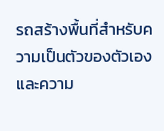รถสร้างพื้นที่สำหรับความเป็นตัวของตัวเองและความ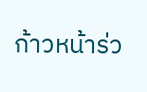ก้าวหน้าร่ว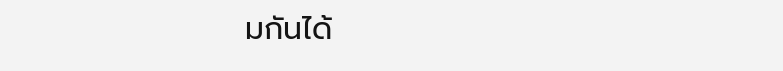มกันได้